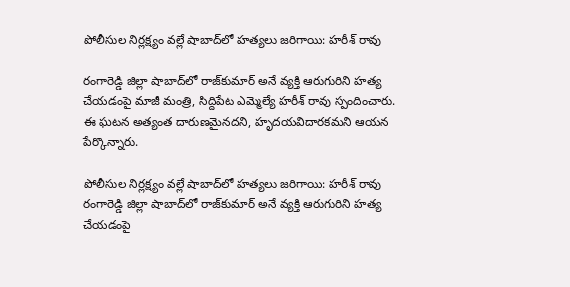పోలీసుల నిర్లక్ష్యం వల్లే షాబాద్‌‌లో హత్యలు జరిగాయి: హరీశ్ రావు

రంగారెడ్డి జిల్లా షాబాద్‌‌లో రాజ్‌కుమార్ అనే వ్యక్తి ఆరుగురిని హత్య చేయడంపై మాజీ మంత్రి, సిద్దిపేట ఎమ్మెల్యే హరీశ్ రావు స్పందించారు. ఈ ఘటన అత్యంత దారుణమైనదని, హృదయవిదారకమని ఆయన పేర్కొన్నారు.

పోలీసుల నిర్లక్ష్యం వల్లే షాబాద్‌‌లో హత్యలు జరిగాయి: హరీశ్ రావు
రంగారెడ్డి జిల్లా షాబాద్‌‌లో రాజ్‌కుమార్ అనే వ్యక్తి ఆరుగురిని హత్య చేయడంపై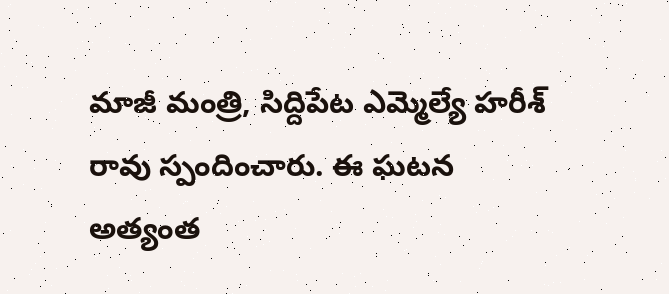మాజీ మంత్రి, సిద్దిపేట ఎమ్మెల్యే హరీశ్ రావు స్పందించారు. ఈ ఘటన అత్యంత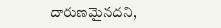దారుణమైనదని,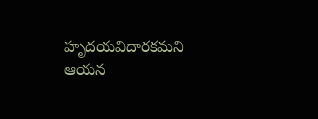హృదయవిదారకమని ఆయన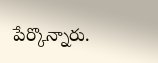పేర్కొన్నారు.